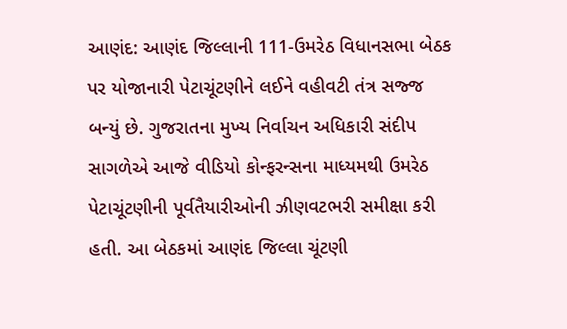આણંદ: આણંદ જિલ્લાની 111-ઉમરેઠ વિધાનસભા બેઠક પર યોજાનારી પેટાચૂંટણીને લઈને વહીવટી તંત્ર સજ્જ બન્યું છે. ગુજરાતના મુખ્ય નિર્વાચન અધિકારી સંદીપ સાગળેએ આજે વીડિયો કોન્ફરન્સના માધ્યમથી ઉમરેઠ પેટાચૂંટણીની પૂર્વતૈયારીઓની ઝીણવટભરી સમીક્ષા કરી હતી. આ બેઠકમાં આણંદ જિલ્લા ચૂંટણી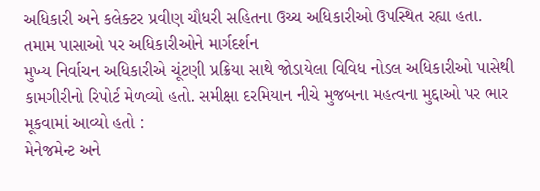અધિકારી અને કલેક્ટર પ્રવીણ ચૌધરી સહિતના ઉચ્ચ અધિકારીઓ ઉપસ્થિત રહ્યા હતા.
તમામ પાસાઓ પર અધિકારીઓને માર્ગદર્શન
મુખ્ય નિર્વાચન અધિકારીએ ચૂંટણી પ્રક્રિયા સાથે જોડાયેલા વિવિધ નોડલ અધિકારીઓ પાસેથી કામગીરીનો રિપોર્ટ મેળવ્યો હતો. સમીક્ષા દરમિયાન નીચે મુજબના મહત્વના મુદ્દાઓ પર ભાર મૂકવામાં આવ્યો હતો :
મેનેજમેન્ટ અને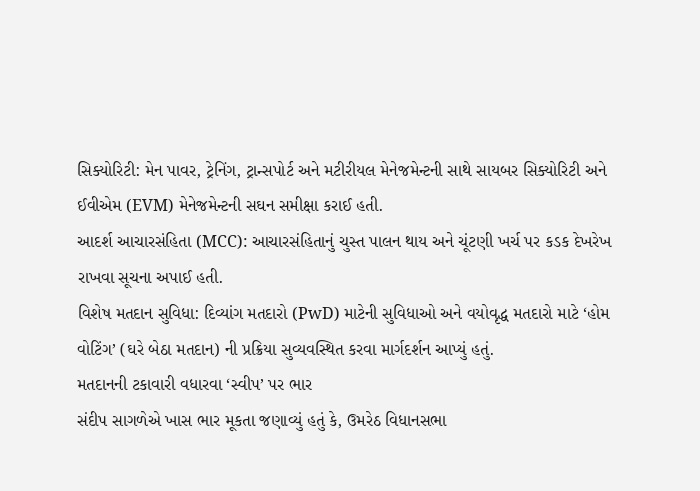સિક્યોરિટી: મેન પાવર, ટ્રેનિંગ, ટ્રાન્સપોર્ટ અને મટીરીયલ મેનેજમેન્ટની સાથે સાયબર સિક્યોરિટી અને ઈવીએમ (EVM) મેનેજમેન્ટની સઘન સમીક્ષા કરાઈ હતી.
આદર્શ આચારસંહિતા (MCC): આચારસંહિતાનું ચુસ્ત પાલન થાય અને ચૂંટણી ખર્ચ પર કડક દેખરેખ રાખવા સૂચના અપાઈ હતી.
વિશેષ મતદાન સુવિધા: દિવ્યાંગ મતદારો (PwD) માટેની સુવિધાઓ અને વયોવૃદ્ધ મતદારો માટે ‘હોમ વોટિંગ’ (ઘરે બેઠા મતદાન) ની પ્રક્રિયા સુવ્યવસ્થિત કરવા માર્ગદર્શન આપ્યું હતું.
મતદાનની ટકાવારી વધારવા ‘સ્વીપ’ પર ભાર
સંદીપ સાગળેએ ખાસ ભાર મૂકતા જણાવ્યું હતું કે, ઉમરેઠ વિધાનસભા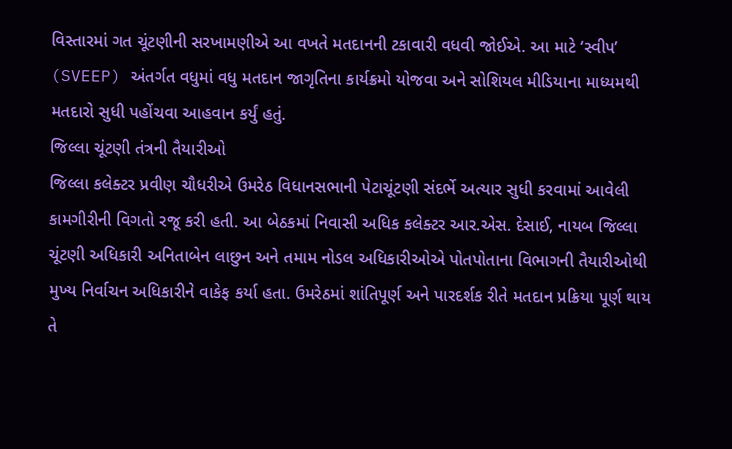વિસ્તારમાં ગત ચૂંટણીની સરખામણીએ આ વખતે મતદાનની ટકાવારી વધવી જોઈએ. આ માટે ‘સ્વીપ’ (SVEEP) અંતર્ગત વધુમાં વધુ મતદાન જાગૃતિના કાર્યક્રમો યોજવા અને સોશિયલ મીડિયાના માધ્યમથી મતદારો સુધી પહોંચવા આહવાન કર્યું હતું.
જિલ્લા ચૂંટણી તંત્રની તૈયારીઓ
જિલ્લા કલેક્ટર પ્રવીણ ચૌધરીએ ઉમરેઠ વિધાનસભાની પેટાચૂંટણી સંદર્ભે અત્યાર સુધી કરવામાં આવેલી કામગીરીની વિગતો રજૂ કરી હતી. આ બેઠકમાં નિવાસી અધિક કલેક્ટર આર.એસ. દેસાઈ, નાયબ જિલ્લા ચૂંટણી અધિકારી અનિતાબેન લાછુન અને તમામ નોડલ અધિકારીઓએ પોતપોતાના વિભાગની તૈયારીઓથી મુખ્ય નિર્વાચન અધિકારીને વાકેફ કર્યા હતા. ઉમરેઠમાં શાંતિપૂર્ણ અને પારદર્શક રીતે મતદાન પ્રક્રિયા પૂર્ણ થાય તે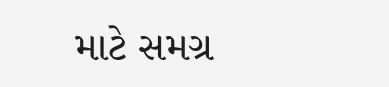માટે સમગ્ર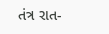તંત્ર રાત-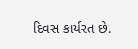દિવસ કાર્યરત છે.